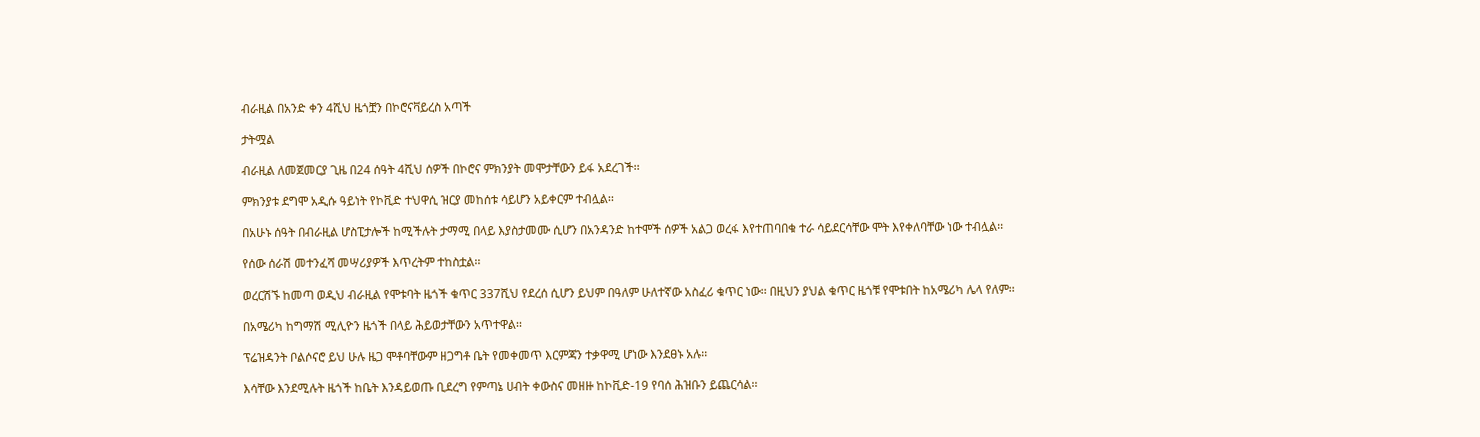ብራዚል በአንድ ቀን 4ሺህ ዜጎቿን በኮሮናቫይረስ አጣች

ታትሟል

ብራዚል ለመጀመርያ ጊዜ በ24 ሰዓት 4ሺህ ሰዎች በኮሮና ምክንያት መሞታቸውን ይፋ አደረገች፡፡

ምክንያቱ ደግሞ አዲሱ ዓይነት የኮቪድ ተህዋሲ ዝርያ መከሰቱ ሳይሆን አይቀርም ተብሏል፡፡

በአሁኑ ሰዓት በብራዚል ሆስፒታሎች ከሚችሉት ታማሚ በላይ እያስታመሙ ሲሆን በአንዳንድ ከተሞች ሰዎች አልጋ ወረፋ እየተጠባበቁ ተራ ሳይደርሳቸው ሞት እየቀለባቸው ነው ተብሏል፡፡

የሰው ሰራሽ መተንፈሻ መሣሪያዎች እጥረትም ተከስቷል፡፡

ወረርሽኙ ከመጣ ወዲህ ብራዚል የሞቱባት ዜጎች ቁጥር 337ሺህ የደረሰ ሲሆን ይህም በዓለም ሁለተኛው አስፈሪ ቁጥር ነው፡፡ በዚህን ያህል ቁጥር ዜጎቹ የሞቱበት ከአሜሪካ ሌላ የለም፡፡

በአሜሪካ ከግማሽ ሚሊዮን ዜጎች በላይ ሕይወታቸውን አጥተዋል፡፡

ፕሬዝዳንት ቦልሶናሮ ይህ ሁሉ ዜጋ ሞቶባቸውም ዘጋግቶ ቤት የመቀመጥ እርምጃን ተቃዋሚ ሆነው እንደፀኑ አሉ፡፡

እሳቸው እንደሚሉት ዜጎች ከቤት እንዳይወጡ ቢደረግ የምጣኔ ሀብት ቀውስና መዘዙ ከኮቪድ-19 የባሰ ሕዝቡን ይጨርሳል፡፡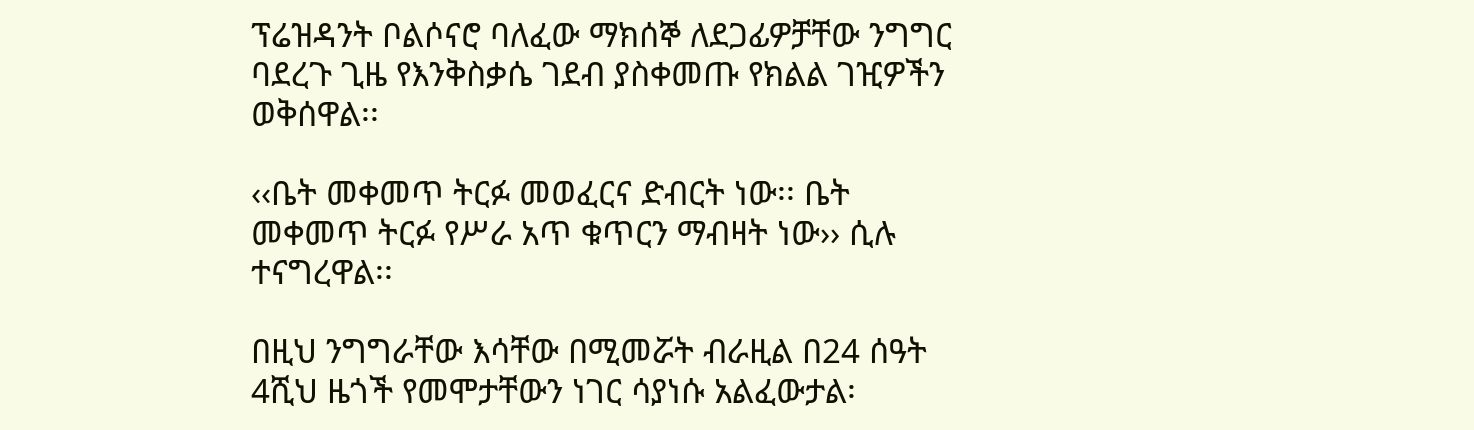ፕሬዝዳንት ቦልሶናሮ ባለፈው ማክሰኞ ለደጋፊዎቻቸው ንግግር ባደረጉ ጊዜ የእንቅስቃሴ ገደብ ያስቀመጡ የክልል ገዢዎችን ወቅሰዋል፡፡

‹‹ቤት መቀመጥ ትርፉ መወፈርና ድብርት ነው፡፡ ቤት መቀመጥ ትርፉ የሥራ አጥ ቁጥርን ማብዛት ነው›› ሲሉ ተናግረዋል፡፡

በዚህ ንግግራቸው እሳቸው በሚመሯት ብራዚል በ24 ሰዓት 4ሺህ ዜጎች የመሞታቸውን ነገር ሳያነሱ አልፈውታል፡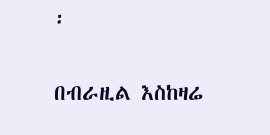፡

በብራዚል እስከዛሬ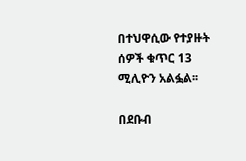በተህዋሲው የተያዙት ሰዎች ቁጥር 13 ሚሊዮን አልፏል፡፡

በደቡብ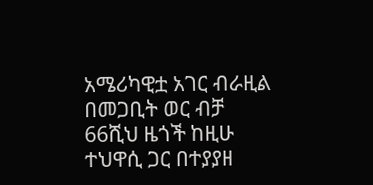አሜሪካዊቷ አገር ብራዚል በመጋቢት ወር ብቻ 66ሺህ ዜጎች ከዚሁ ተህዋሲ ጋር በተያያዘ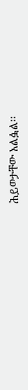ሕይወታቸው አልፏል፡፡